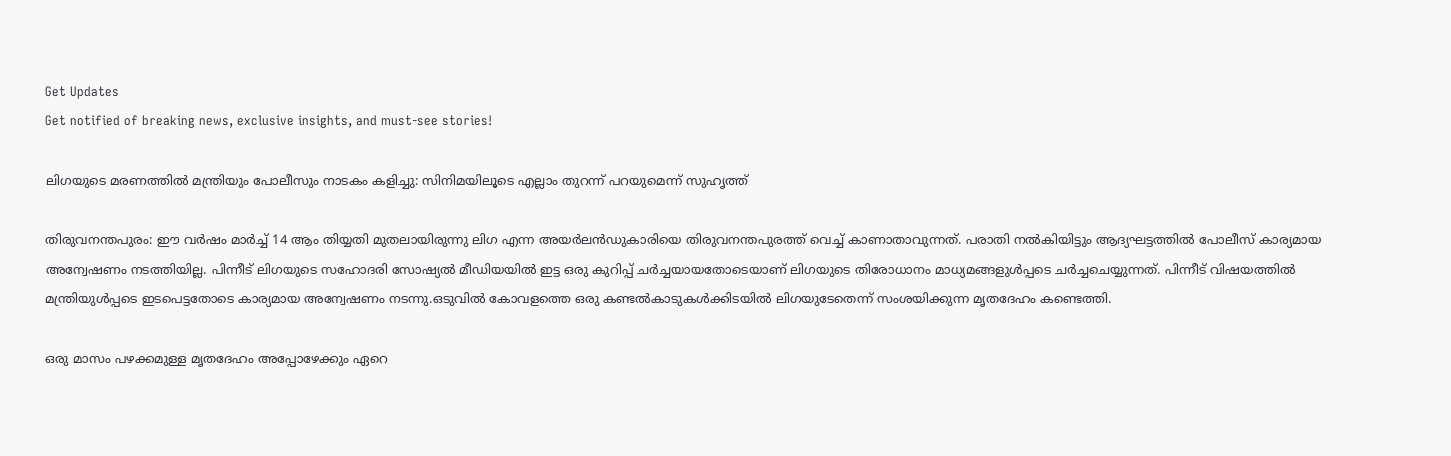Get Updates
Get notified of breaking news, exclusive insights, and must-see stories!

ലിഗയുടെ മരണത്തില്‍ മന്ത്രിയും പോലീസും നാടകം കളിച്ചു: സിനിമയിലൂടെ എല്ലാം തുറന്ന് പറയുമെന്ന് സുഹൃത്ത്

തിരുവനന്തപുരം: ഈ വര്‍ഷം മാര്‍ച്ച് 14 ആം തിയ്യതി മുതലായിരുന്നു ലിഗ എന്ന അയര്‍ലന്‍ഡുകാരിയെ തിരുവനന്തപുരത്ത് വെച്ച് കാണാതാവുന്നത്. പരാതി നല്‍കിയിട്ടും ആദ്യഘട്ടത്തില്‍ പോലീസ് കാര്യമായ അന്വേഷണം നടത്തിയില്ല. പിന്നീട് ലിഗയുടെ സഹോദരി സോഷ്യല്‍ മീഡിയയില്‍ ഇട്ട ഒരു കുറിപ്പ് ചര്‍ച്ചയായതോടെയാണ് ലിഗയുടെ തിരോധാനം മാധ്യമങ്ങളുള്‍പ്പടെ ചര്‍ച്ചചെയ്യുന്നത്. പിന്നീട് വിഷയത്തില്‍ മന്ത്രിയുള്‍പ്പടെ ഇടപെട്ടതോടെ കാര്യമായ അന്വേഷണം നടന്നു.ഒടുവില്‍ കോവളത്തെ ഒരു കണ്ടല്‍കാടുകള്‍ക്കിടയില്‍ ലിഗയുടേതെന്ന് സംശയിക്കുന്ന മൃതദേഹം കണ്ടെത്തി.

ഒരു മാസം പഴക്കമുള്ള മൃതദേഹം അപ്പോഴേക്കും ഏറെ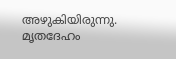അഴുകിയിരുന്നു. മൃതദേഹം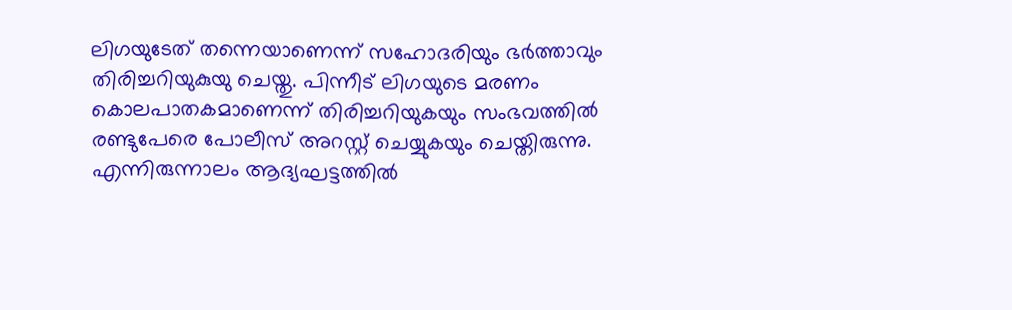ലിഗയുടേത് തന്നെയാണെന്ന് സഹോദരിയും ഭര്‍ത്താവും തിരിച്ചറിയുകുയു ചെയ്തു. പിന്നീട് ലിഗയുടെ മരണം കൊലപാതകമാണെന്ന് തിരിച്ചറിയുകയും സംഭവത്തില്‍ രണ്ടുപേരെ പോലീസ് അറസ്റ്റ് ചെയ്യുകയും ചെയ്തിരുന്നു. എന്നിരുന്നാലം ആദ്യഘട്ടത്തില്‍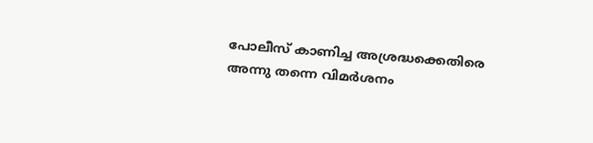പോലീസ് കാണിച്ച അശ്രദ്ധക്കെതിരെ അന്നു തന്നെ വിമര്‍ശനം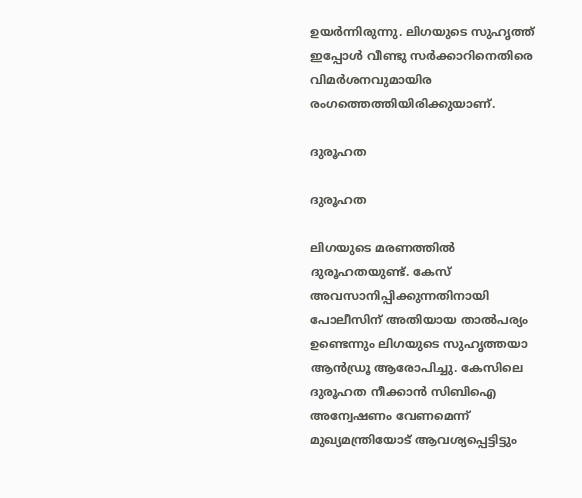ഉയര്‍ന്നിരുന്നു. ലിഗയുടെ സുഹൃത്ത് ഇപ്പോള്‍ വീണ്ടു സര്‍ക്കാറിനെതിരെ വിമര്‍ശനവുമായിര രംഗത്തെത്തിയിരിക്കുയാണ്.

ദുരൂഹത

ദുരൂഹത

ലിഗയുടെ മരണത്തില്‍ ദുരൂഹതയുണ്ട്. കേസ് അവസാനിപ്പിക്കുന്നതിനായി പോലീസിന് അതിയായ താല്‍പര്യം ഉണ്ടെന്നും ലിഗയുടെ സുഹൃത്തയാ ആന്‍ഡ്രൂ ആരോപിച്ചു. കേസിലെ ദുരൂഹത നീക്കാന്‍ സിബിഐ അന്വേഷണം വേണമെന്ന് മുഖ്യമന്ത്രിയോട് ആവശ്യപ്പെട്ടിട്ടും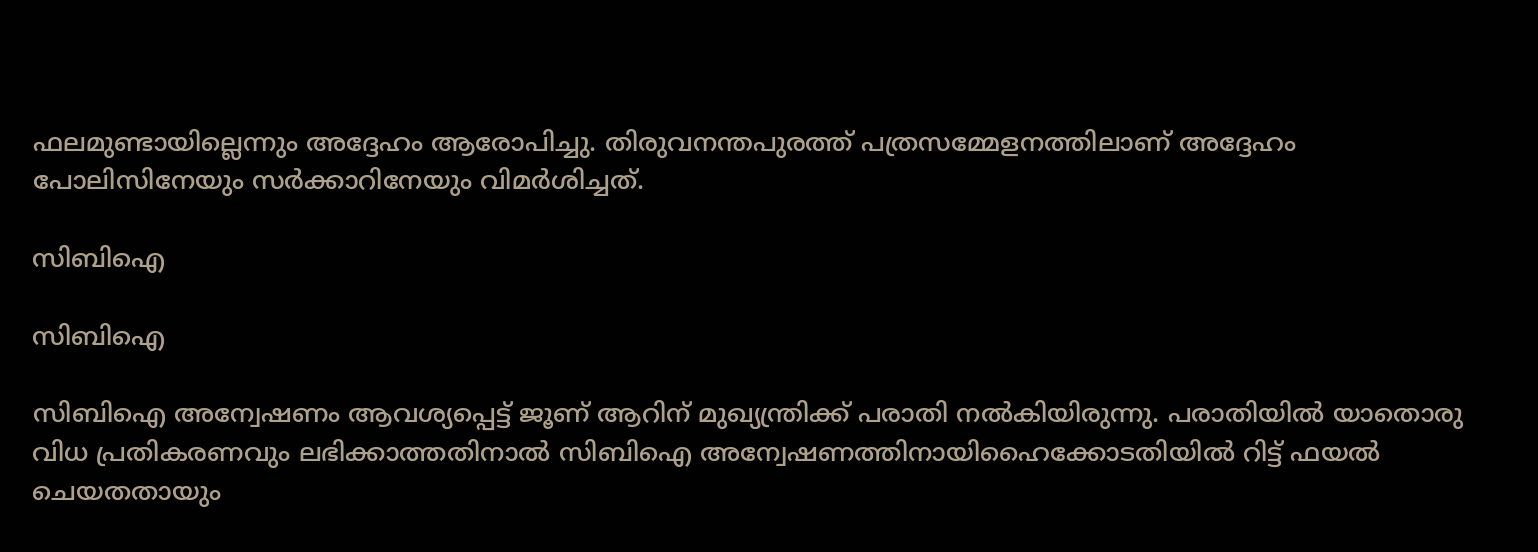ഫലമുണ്ടായില്ലെന്നും അദ്ദേഹം ആരോപിച്ചു. തിരുവനന്തപുരത്ത് പത്രസമ്മേളനത്തിലാണ് അദ്ദേഹം പോലിസിനേയും സര്‍ക്കാറിനേയും വിമര്‍ശിച്ചത്.

സിബിഐ

സിബിഐ

സിബിഐ അന്വേഷണം ആവശ്യപ്പെട്ട് ജൂണ് ആറിന് മുഖ്യന്ത്രിക്ക് പരാതി നല്‍കിയിരുന്നു. പരാതിയില്‍ യാതൊരു വിധ പ്രതികരണവും ലഭിക്കാത്തതിനാല്‍ സിബിഐ അന്വേഷണത്തിനായിഹൈക്കോടതിയില്‍ റിട്ട് ഫയല്‍ ചെയതതായും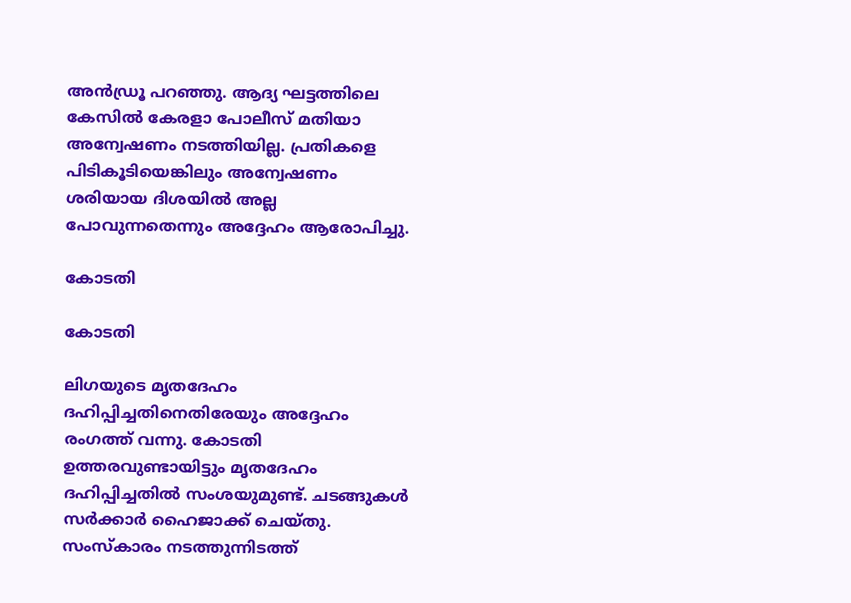അന്‍ഡ്രൂ പറഞ്ഞു. ആദ്യ ഘട്ടത്തിലെ കേസില്‍ കേരളാ പോലീസ് മതിയാ അന്വേഷണം നടത്തിയില്ല. പ്രതികളെ പിടികൂടിയെങ്കിലും അന്വേഷണം ശരിയായ ദിശയില്‍ അല്ല പോവുന്നതെന്നും അദ്ദേഹം ആരോപിച്ചു.

കോടതി

കോടതി

ലിഗയുടെ മൃതദേഹം ദഹിപ്പിച്ചതിനെതിരേയും അദ്ദേഹം രംഗത്ത് വന്നു. കോടതി ഉത്തരവുണ്ടായിട്ടും മൃതദേഹം ദഹിപ്പിച്ചതില്‍ സംശയുമുണ്ട്. ചടങ്ങുകള്‍ സര്‍ക്കാര്‍ ഹൈജാക്ക് ചെയ്തു. സംസ്‌കാരം നടത്തുന്നിടത്ത്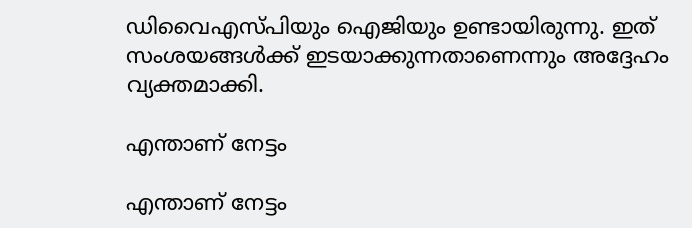ഡിവൈഎസ്പിയും ഐജിയും ഉണ്ടായിരുന്നു. ഇത് സംശയങ്ങള്‍ക്ക് ഇടയാക്കുന്നതാണെന്നും അദ്ദേഹം വ്യക്തമാക്കി.

എന്താണ് നേട്ടം

എന്താണ് നേട്ടം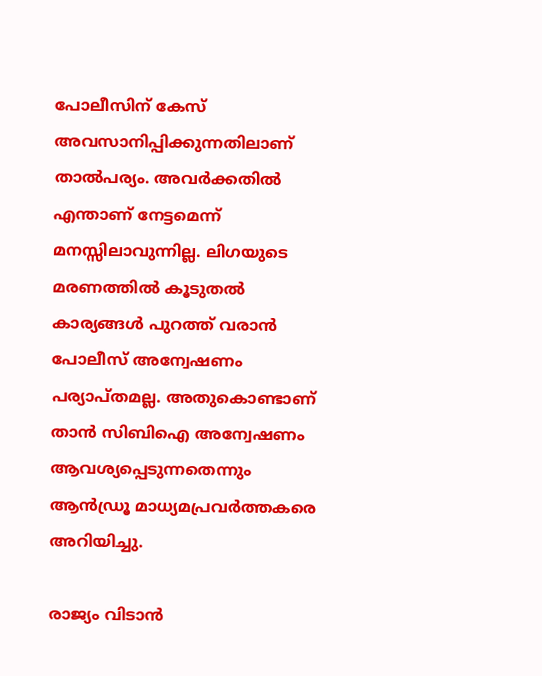പോലീസിന് കേസ് അവസാനിപ്പിക്കുന്നതിലാണ് താല്‍പര്യം. അവര്‍ക്കതില്‍ എന്താണ് നേട്ടമെന്ന് മനസ്സിലാവുന്നില്ല. ലിഗയുടെ മരണത്തില്‍ കൂടുതല്‍ കാര്യങ്ങള്‍ പുറത്ത് വരാന്‍ പോലീസ് അന്വേഷണം പര്യാപ്തമല്ല. അതുകൊണ്ടാണ് താന്‍ സിബിഐ അന്വേഷണം ആവശ്യപ്പെടുന്നതെന്നും ആന്‍ഡ്രൂ മാധ്യമപ്രവര്‍ത്തകരെ അറിയിച്ചു.

രാജ്യം വിടാന്‍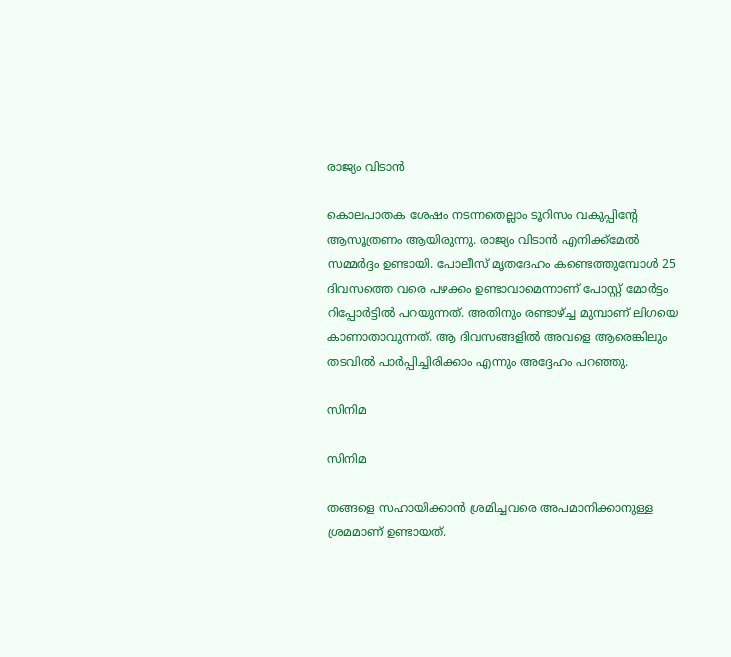രാജ്യം വിടാന്‍

കൊലപാതക ശേഷം നടന്നതെല്ലാം ടൂറിസം വകുപ്പിന്റേ ആസൂത്രണം ആയിരുന്നു. രാജ്യം വിടാന്‍ എനിക്ക്‌മേല്‍ സമ്മര്‍ദ്ദം ഉണ്ടായി. പോലീസ് മൃതദേഹം കണ്ടെത്തുമ്പോള്‍ 25 ദിവസത്തെ വരെ പഴക്കം ഉണ്ടാവാമെന്നാണ് പോസ്റ്റ് മോര്‍ട്ടം റിപ്പോര്‍ട്ടില്‍ പറയുന്നത്. അതിനും രണ്ടാഴ്ച്ച മുമ്പാണ് ലിഗയെ കാണാതാവുന്നത്. ആ ദിവസങ്ങളില്‍ അവളെ ആരെങ്കിലും തടവില്‍ പാര്‍പ്പിച്ചിരിക്കാം എന്നും അദ്ദേഹം പറഞ്ഞു.

സിനിമ

സിനിമ

തങ്ങളെ സഹായിക്കാന്‍ ശ്രമിച്ചവരെ അപമാനിക്കാനുള്ള ശ്രമമാണ് ഉണ്ടായത്.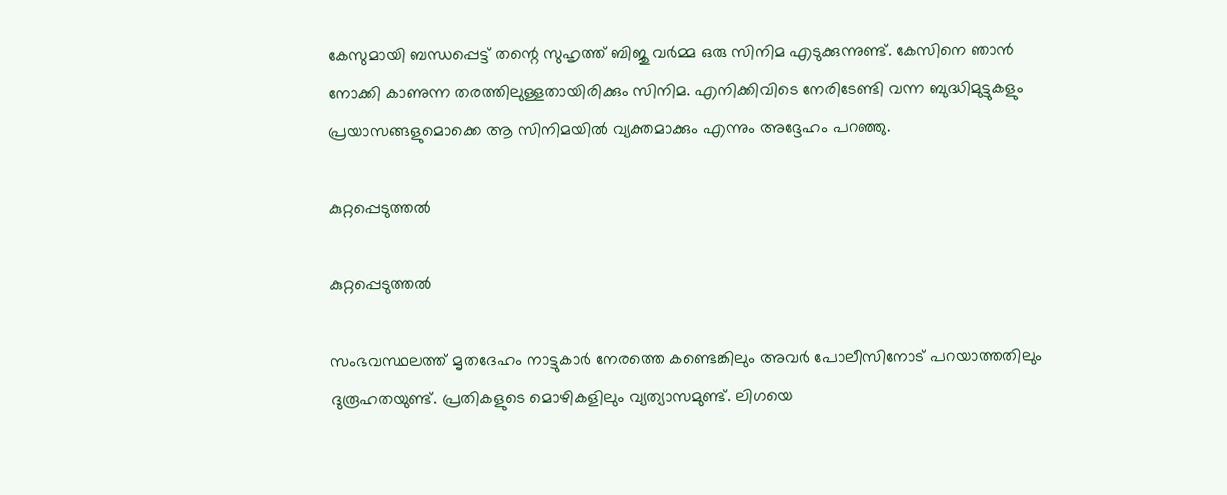കേസുമായി ബന്ധപ്പെട്ട് തന്റെ സുഹൃത്ത് ബിജു വര്‍മ്മ ഒരു സിനിമ എടുക്കുന്നുണ്ട്. കേസിനെ ഞാന്‍ നോക്കി കാണുന്ന തരത്തിലുള്ളതായിരിക്കും സിനിമ. എനിക്കിവിടെ നേരിടേണ്ടി വന്ന ബുദ്ധിമുട്ടുകളും പ്രയാസങ്ങളുമൊക്കെ ആ സിനിമയില്‍ വ്യക്തമാക്കും എന്നും അദ്ദേഹം പറഞ്ഞു.

കുറ്റപ്പെടുത്തല്‍

കുറ്റപ്പെടുത്തല്‍

സംഭവസ്ഥലത്ത് മൃതദേഹം നാട്ടുകാര്‍ നേരത്തെ കണ്ടെങ്കിലും അവര്‍ പോലീസിനോട് പറയാത്തതിലും ദുരൂഹതയുണ്ട്. പ്രതികളുടെ മൊഴികളിലും വ്യത്യാസമുണ്ട്. ലിഗയെ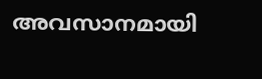അവസാനമായി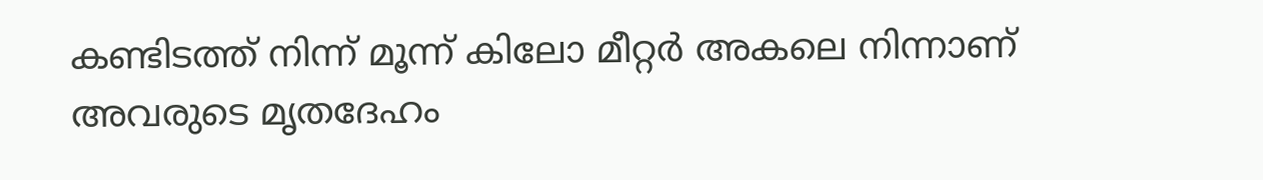കണ്ടിടത്ത് നിന്ന് മൂന്ന് കിലോ മീറ്റര്‍ അകലെ നിന്നാണ് അവരുടെ മൃതദേഹം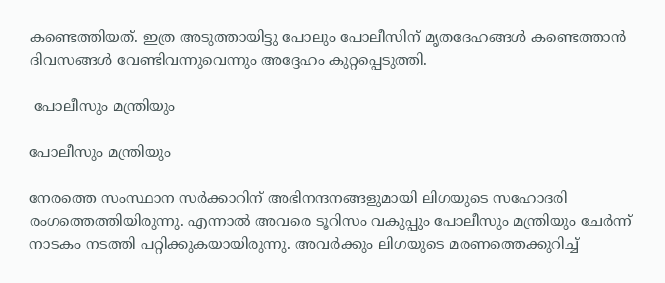കണ്ടെത്തിയത്. ഇത്ര അടുത്തായിട്ടു പോലും പോലീസിന് മൃതദേഹങ്ങള്‍ കണ്ടെത്താന്‍ ദിവസങ്ങള്‍ വേണ്ടിവന്നുവെന്നും അദ്ദേഹം കുറ്റപ്പെടുത്തി.

 പോലീസും മന്ത്രിയും

പോലീസും മന്ത്രിയും

നേരത്തെ സംസ്ഥാന സര്‍ക്കാറിന് അഭിനന്ദനങ്ങളുമായി ലിഗയുടെ സഹോദരി രംഗത്തെത്തിയിരുന്നു. എന്നാല്‍ അവരെ ടൂറിസം വകുപ്പും പോലീസും മന്ത്രിയും ചേര്‍ന്ന് നാടകം നടത്തി പറ്റിക്കുകയായിരുന്നു. അവര്‍ക്കും ലിഗയുടെ മരണത്തെക്കുറിച്ച്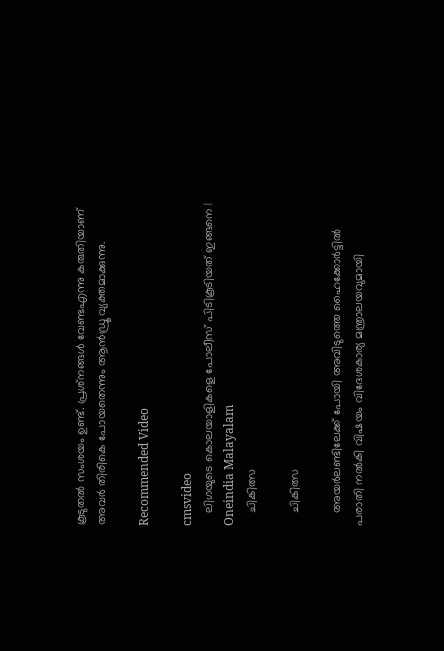കൂടുതല്‍ സംശയം ഉണ്ട്. പ്രശ്‌നങ്ങള്‍ വേണ്ടഎന്നു കരുതിയാണ് അവര്‍ തിരികെ പോയതെന്നും ആന്‍ഡ്രൂ വ്യക്തമാക്കുന്നു.

Recommended Video

cmsvideo
    ലിഗയുടെ കൊലയാളികളെ പോലീസ് പിടികൂടിയത് ഇങ്ങനെ | Oneindia Malayalam
    ചികിത്സ

    ചികിത്സ

    അയര്‍ലണ്ടിലേക്ക് പോയി അവിടുത്തെ ഹൈക്കോര്‍ട്ടില്‍ പരാതി നല്‍കി വിഷയം വിദേശകാര്യ മന്ത്രാലയവുമായി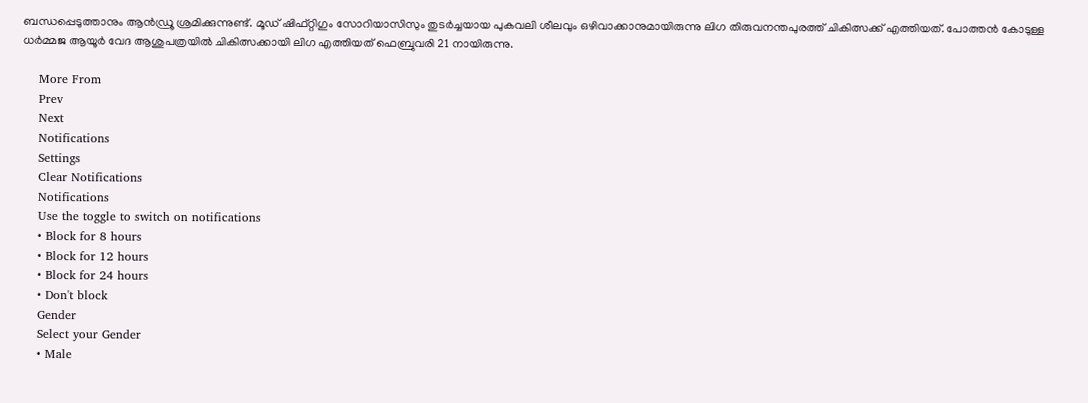ബന്ധപ്പെടുത്താനും ആന്‍ഡ്രൂ ശ്രമിക്കുന്നുണ്ട്. മൂഡ് ഷിഫ്റ്റിഗും സോറിയാസിസും തുടര്‍ച്ചയായ പുകവലി ശീലവും ഒഴിവാക്കാനുമായിരുന്നു ലിഗ തിരുവനന്തപുരത്ത് ചികിത്സക്ക് എത്തിയത്. പോത്തന്‍ കോടുള്ള ധര്‍മ്മജ ആയൂര്‍ വേദ ആശുപത്രയില്‍ ചികിത്സക്കായി ലിഗ എത്തിയത് ഫെബ്രുവരി 21 നായിരുന്നു.

    More From
    Prev
    Next
    Notifications
    Settings
    Clear Notifications
    Notifications
    Use the toggle to switch on notifications
    • Block for 8 hours
    • Block for 12 hours
    • Block for 24 hours
    • Don't block
    Gender
    Select your Gender
    • Male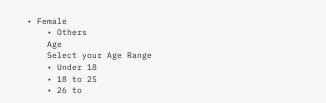• Female
    • Others
    Age
    Select your Age Range
    • Under 18
    • 18 to 25
    • 26 to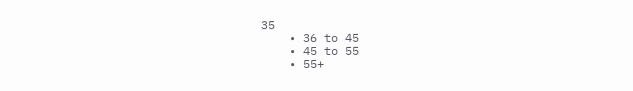35
    • 36 to 45
    • 45 to 55
    • 55+